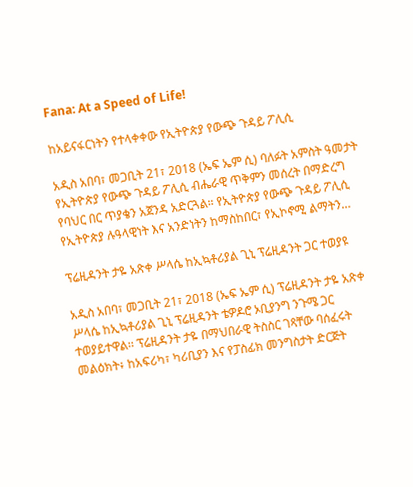Fana: At a Speed of Life!

ከአይናፋርነትን የተላቀቀው የኢትዮጵያ የውጭ ጉዳይ ፖሊሲ

አዲስ አበባ፣ መጋቢት 21፣ 2018 (ኤፍ ኤም ሲ) ባለፉት አምስት ዓመታት የኢትዮጵያ የውጭ ጉዳይ ፖሊሲ ብሔራዊ ጥቅምን መሰረት በማድረግ የባህር በር ጥያቄን አጀንዳ አድርጓል። የኢትዮጵያ የውጭ ጉዳይ ፖሊሲ የኢትዮጵያ ሉዓላዊነት እና አንድነትን ከማስከበር፣ የኢኮኖሚ ልማትን…

ፕሬዚዳንት ታዬ አጽቀ ሥላሴ ከኢኳቶሪያል ጊኒ ፕሬዚዳንት ጋር ተወያዩ

አዲስ አበባ፣ መጋቢት 21፣ 2018 (ኤፍ ኤም ሲ) ፕሬዚዳንት ታዬ አጽቀ ሥላሴ ከኢኳቶሪያል ጊኒ ፕሬዚዳንት ቴዎዶሮ ኦቢያንግ ንጉሜ ጋር ተወያይተዋል፡፡ ፕሬዚዳንት ታዬ በማህበራዊ ትስስር ገጻቸው ባሰፈሩት መልዕክት፥ ከአፍሪካ፣ ካሪቢያን እና የፓስፊክ መንግስታት ድርጅት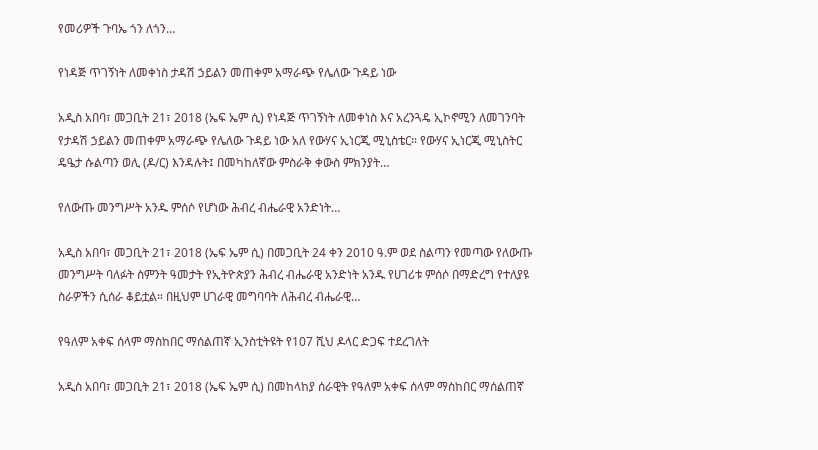የመሪዎች ጉባኤ ጎን ለጎን…

የነዳጅ ጥገኝነት ለመቀነስ ታዳሽ ኃይልን መጠቀም አማራጭ የሌለው ጉዳይ ነው

አዲስ አበባ፣ መጋቢት 21፣ 2018 (ኤፍ ኤም ሲ) የነዳጅ ጥገኝነት ለመቀነስ እና አረንጓዴ ኢኮኖሚን ለመገንባት የታዳሽ ኃይልን መጠቀም አማራጭ የሌለው ጉዳይ ነው አለ የውሃና ኢነርጂ ሚኒስቴር። የውሃና ኢነርጂ ሚኒስትር ዴዔታ ሱልጣን ወሊ (ዶ/ር) እንዳሉት፤ በመካከለኛው ምስራቅ ቀውስ ምክንያት…

የለውጡ መንግሥት አንዱ ምሰሶ የሆነው ሕብረ ብሔራዊ አንድነት…

አዲስ አበባ፣ መጋቢት 21፣ 2018 (ኤፍ ኤም ሲ) በመጋቢት 24 ቀን 2010 ዓ.ም ወደ ስልጣን የመጣው የለውጡ መንግሥት ባለፉት ስምንት ዓመታት የኢትዮጵያን ሕብረ ብሔራዊ አንድነት አንዱ የሀገሪቱ ምሰሶ በማድረግ የተለያዩ ስራዎችን ሲሰራ ቆይቷል። በዚህም ሀገራዊ መግባባት ለሕብረ ብሔራዊ…

የዓለም አቀፍ ሰላም ማስከበር ማሰልጠኛ ኢንስቲትዩት የ107 ሺህ ዶላር ድጋፍ ተደረገለት

አዲስ አበባ፣ መጋቢት 21፣ 2018 (ኤፍ ኤም ሲ) በመከላከያ ሰራዊት የዓለም አቀፍ ሰላም ማስከበር ማሰልጠኛ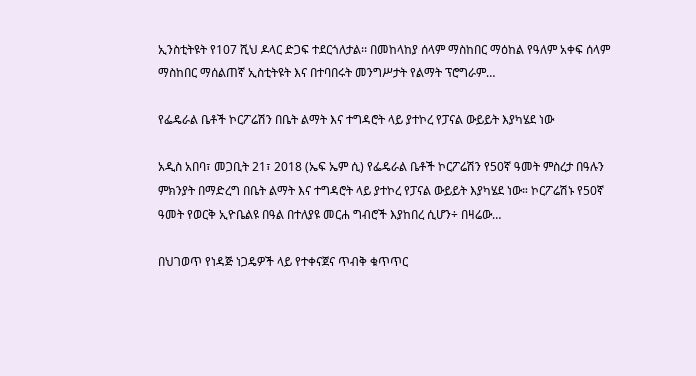ኢንስቲትዩት የ107 ሺህ ዶላር ድጋፍ ተደርጎለታል፡፡ በመከላከያ ሰላም ማስከበር ማዕከል የዓለም አቀፍ ሰላም ማስከበር ማሰልጠኛ ኢስቲትዩት እና በተባበሩት መንግሥታት የልማት ፕሮግራም…

የፌዴራል ቤቶች ኮርፖሬሽን በቤት ልማት እና ተግዳሮት ላይ ያተኮረ የፓናል ውይይት እያካሄደ ነው

አዲስ አበባ፣ መጋቢት 21፣ 2018 (ኤፍ ኤም ሲ) የፌዴራል ቤቶች ኮርፖሬሽን የ50ኛ ዓመት ምስረታ በዓሉን ምክንያት በማድረግ በቤት ልማት እና ተግዳሮት ላይ ያተኮረ የፓናል ውይይት እያካሄደ ነው። ኮርፖሬሽኑ የ50ኛ ዓመት የወርቅ ኢዮቤልዩ በዓል በተለያዩ መርሐ ግብሮች እያከበረ ሲሆን÷ በዛሬው…

በህገወጥ የነዳጅ ነጋዴዎች ላይ የተቀናጀና ጥብቅ ቁጥጥር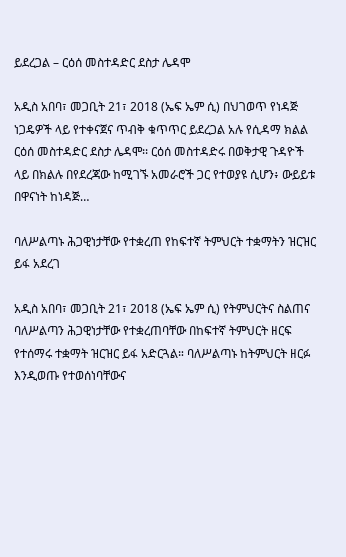ይደረጋል – ርዕሰ መስተዳድር ደስታ ሌዳሞ

አዲስ አበባ፣ መጋቢት 21፣ 2018 (ኤፍ ኤም ሲ) በህገወጥ የነዳጅ ነጋዴዎች ላይ የተቀናጀና ጥብቅ ቁጥጥር ይደረጋል አሉ የሲዳማ ክልል ርዕሰ መስተዳድር ደስታ ሌዳሞ፡፡ ርዕሰ መስተዳድሩ በወቅታዊ ጉዳዮች ላይ በክልሉ በየደረጃው ከሚገኙ አመራሮች ጋር የተወያዩ ሲሆን፥ ውይይቱ በዋናነት ከነዳጅ…

ባለሥልጣኑ ሕጋዊነታቸው የተቋረጠ የከፍተኛ ትምህርት ተቋማትን ዝርዝር ይፋ አደረገ

አዲስ አበባ፣ መጋቢት 21፣ 2018 (ኤፍ ኤም ሲ) የትምህርትና ስልጠና ባለሥልጣን ሕጋዊነታቸው የተቋረጠባቸው በከፍተኛ ትምህርት ዘርፍ የተሰማሩ ተቋማት ዝርዝር ይፋ አድርጓል። ባለሥልጣኑ ከትምህርት ዘርፉ እንዲወጡ የተወሰነባቸውና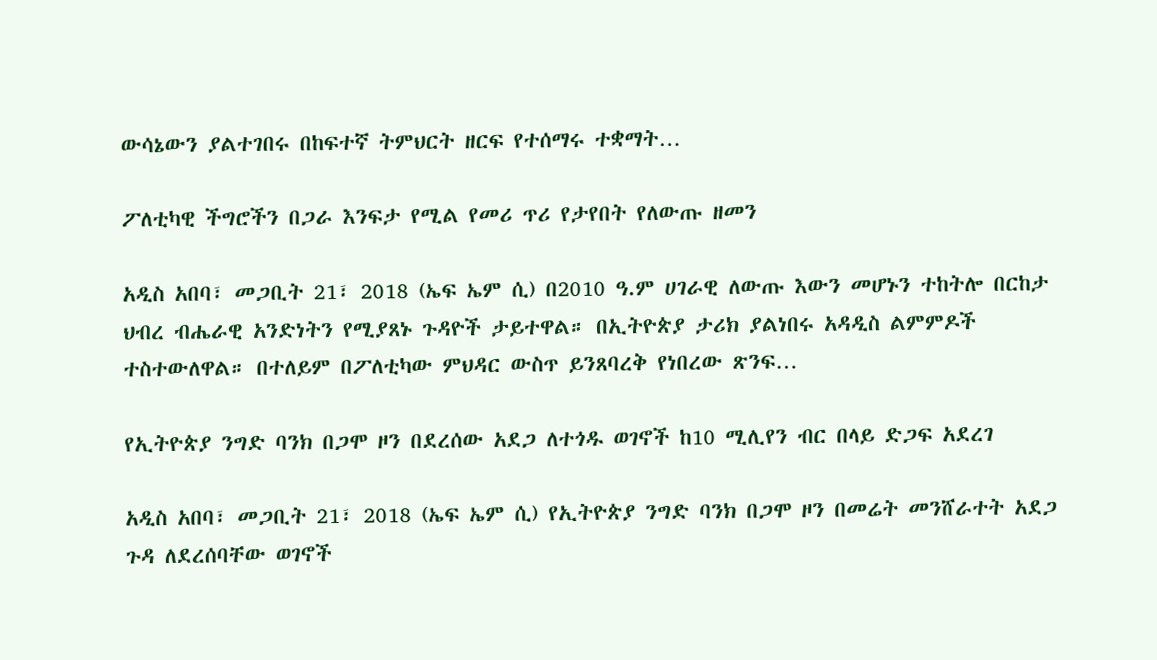ውሳኔውን ያልተገበሩ በከፍተኛ ትምህርት ዘርፍ የተሰማሩ ተቋማት…

ፖለቲካዊ ችግሮችን በጋራ እንፍታ የሚል የመሪ ጥሪ የታየበት የለውጡ ዘመን

አዲስ አበባ፣ መጋቢት 21፣ 2018 (ኤፍ ኤም ሲ) በ2010 ዓ.ም ሀገራዊ ለውጡ እውን መሆኑን ተከትሎ በርከታ ህብረ ብሔራዊ አንድነትን የሚያጸኑ ጉዳዮች ታይተዋል። በኢትዮጵያ ታሪክ ያልነበሩ አዳዲስ ልምምዶች ተስተውለዋል። በተለይም በፖለቲካው ምህዳር ውስጥ ይንጸባረቅ የነበረው ጽንፍ…

የኢትዮጵያ ንግድ ባንክ በጋሞ ዞን በደረሰው አደጋ ለተጎዱ ወገኖች ከ10 ሚሊየን ብር በላይ ድጋፍ አደረገ

አዲስ አበባ፣ መጋቢት 21፣ 2018 (ኤፍ ኤም ሲ) የኢትዮጵያ ንግድ ባንክ በጋሞ ዞን በመሬት መንሸራተት አደጋ ጉዳ ለደረሰባቸው ወገኖች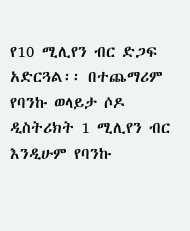የ10 ሚሊየን ብር ድጋፍ አድርጓል፡፡ በተጨማሪም የባንኩ ወላይታ ሶዶ ዲስትሪክት 1 ሚሊየን ብር እንዲሁም የባንኩ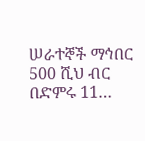ሠራተኞች ማኅበር 500 ሺህ ብር በድምሩ 11…